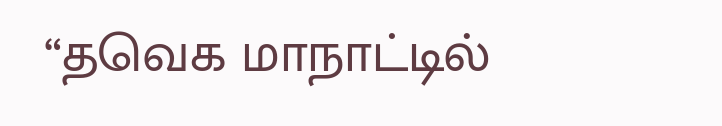“தவெக மாநாட்டில்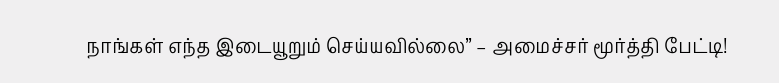நாங்கள் எந்த இடையூறும் செய்யவில்லை” – அமைச்சர் மூர்த்தி பேட்டி!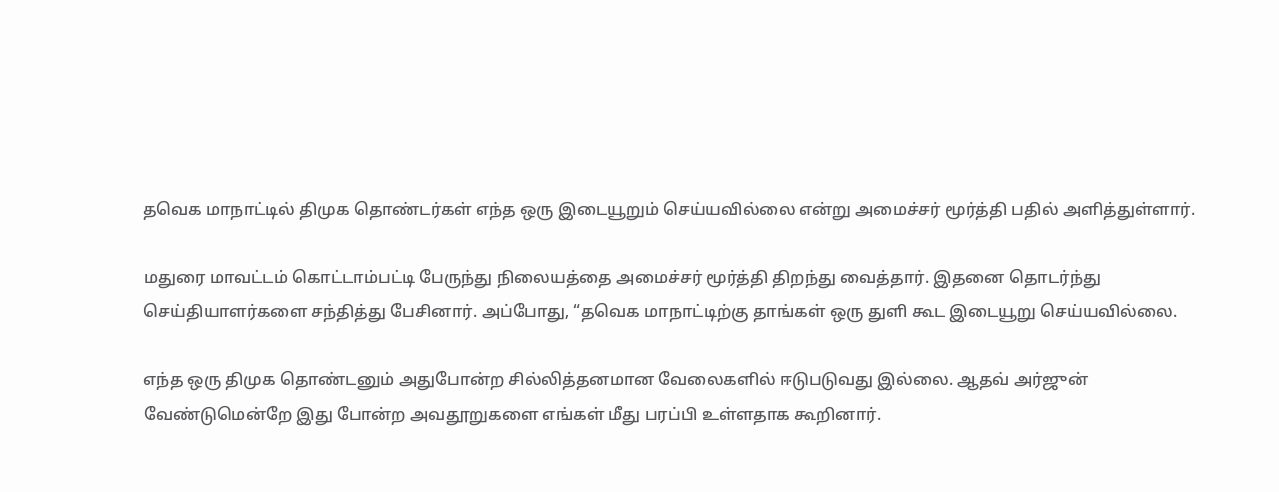தவெக மாநாட்டில் திமுக தொண்டர்கள் எந்த ஒரு இடையூறும் செய்யவில்லை என்று அமைச்சர் மூர்த்தி பதில் அளித்துள்ளார்.

மதுரை மாவட்டம் கொட்டாம்பட்டி பேருந்து நிலையத்தை அமைச்சர் மூர்த்தி திறந்து வைத்தார். இதனை தொடர்ந்து செய்தியாளர்களை சந்தித்து பேசினார். அப்போது, “தவெக மாநாட்டிற்கு தாங்கள் ஒரு துளி கூட இடையூறு செய்யவில்லை.

எந்த ஒரு திமுக தொண்டனும் அதுபோன்ற சில்லித்தனமான வேலைகளில் ஈடுபடுவது இல்லை. ஆதவ் அர்ஜுன் வேண்டுமென்றே இது போன்ற அவதூறுகளை எங்கள் மீது பரப்பி உள்ளதாக கூறினார்.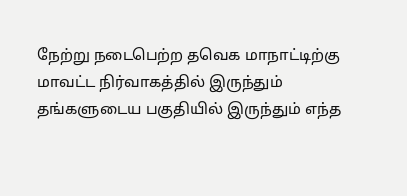நேற்று நடைபெற்ற தவெக மாநாட்டிற்கு மாவட்ட நிர்வாகத்தில் இருந்தும் தங்களுடைய பகுதியில் இருந்தும் எந்த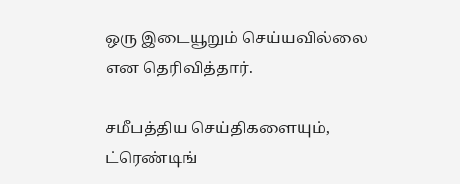ஒரு இடையூறும் செய்யவில்லை என தெரிவித்தார்.

சமீபத்திய செய்திகளையும், ட்ரெண்டிங்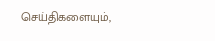செய்திகளையும்,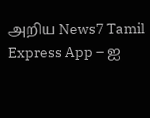அறிய News7 Tamil Express App – ஐ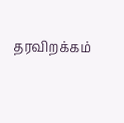தரவிறக்கம்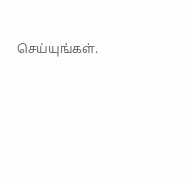செய்யுங்கள்.